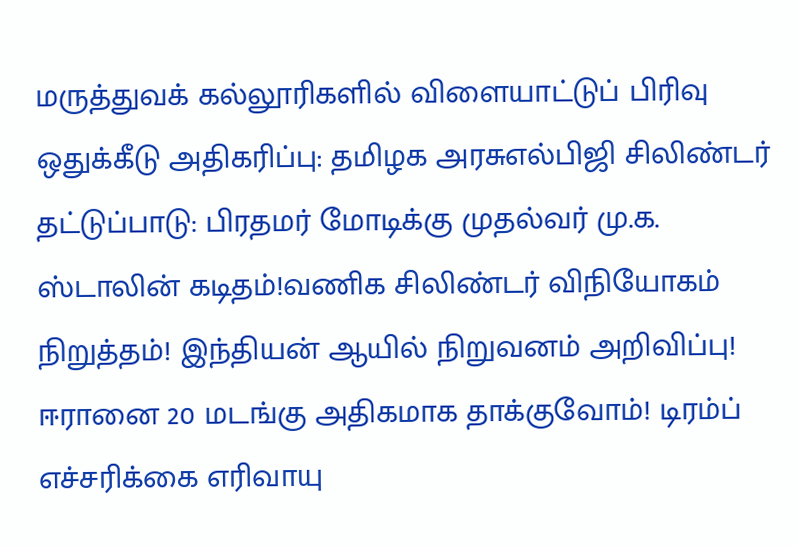மருத்துவக் கல்லூரிகளில் விளையாட்டுப் பிரிவு ஒதுக்கீடு அதிகரிப்பு: தமிழக அரசுஎல்பிஜி சிலிண்டர் தட்டுப்பாடு: பிரதமர் மோடிக்கு முதல்வர் மு.க. ஸ்டாலின் கடிதம்!வணிக சிலிண்டர் விநியோகம் நிறுத்தம்! இந்தியன் ஆயில் நிறுவனம் அறிவிப்பு! ஈரானை 20 மடங்கு அதிகமாக தாக்குவோம்! டிரம்ப் எச்சரிக்கை எரிவாயு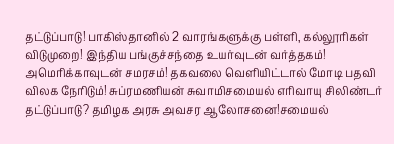தட்டுப்பாடு! பாகிஸ்தானில் 2 வாரங்களுக்கு பள்ளி, கல்லூரிகள் விடுமுறை! இந்திய பங்குச்சந்தை உயர்வுடன் வர்த்தகம்! அமெரிக்காவுடன் சமரசம்! தகவலை வெளியிட்டால் மோடி பதவி விலக நேரிடும்! சுப்ரமணியன் சுவாமிசமையல் எரிவாயு சிலிண்டர் தட்டுப்பாடு? தமிழக அரசு அவசர ஆலோசனை!சமையல்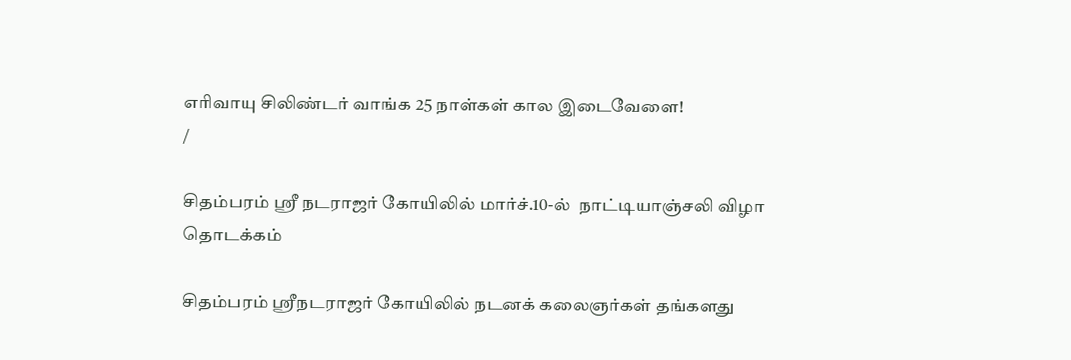எரிவாயு சிலிண்டர் வாங்க 25 நாள்கள் கால இடைவேளை!
/

சிதம்பரம் ஸ்ரீ நடராஜர் கோயிலில் மார்ச்.10-ல்  நாட்டியாஞ்சலி விழா தொடக்கம்

சிதம்பரம் ஸ்ரீநடராஜர் கோயிலில் நடனக் கலைஞர்கள் தங்களது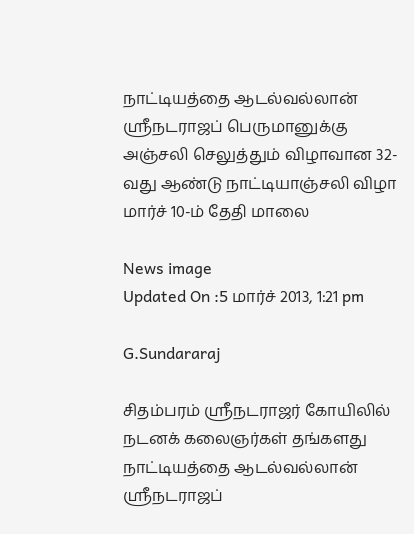நாட்டியத்தை ஆடல்வல்லான் ஸ்ரீநடராஜப் பெருமானுக்கு அஞ்சலி செலுத்தும் விழாவான 32-வது ஆண்டு நாட்டியாஞ்சலி விழா மார்ச் 10-ம் தேதி மாலை

News image
Updated On :5 மார்ச் 2013, 1:21 pm

G.Sundararaj

சிதம்பரம் ஸ்ரீநடராஜர் கோயிலில் நடனக் கலைஞர்கள் தங்களது நாட்டியத்தை ஆடல்வல்லான் ஸ்ரீநடராஜப்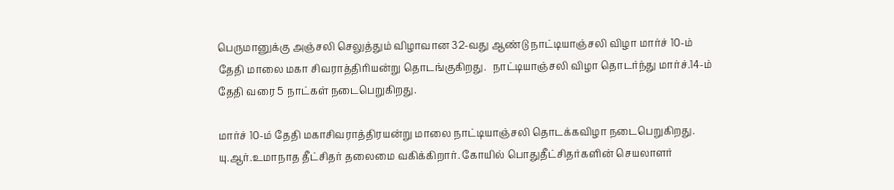பெருமானுக்கு அஞ்சலி செலுத்தும் விழாவான 32-வது ஆண்டு நாட்டியாஞ்சலி விழா மார்ச் 10-ம் தேதி மாலை மகா சிவராத்திரியன்று தொடங்குகிறது.  நாட்டியாஞ்சலி விழா தொடர்ந்து மார்ச்.14-ம் தேதி வரை 5 நாட்கள் நடைபெறுகிறது.

மார்ச் 10-ம் தேதி மகாசிவராத்திரயன்று மாலை நாட்டியாஞ்சலி தொடக்கவிழா நடைபெறுகிறது. யு.ஆர்.உமாநாத தீட்சிதர் தலைமை வகிக்கிறார். கோயில் பொதுதீட்சிதர்களின் செயலாளர்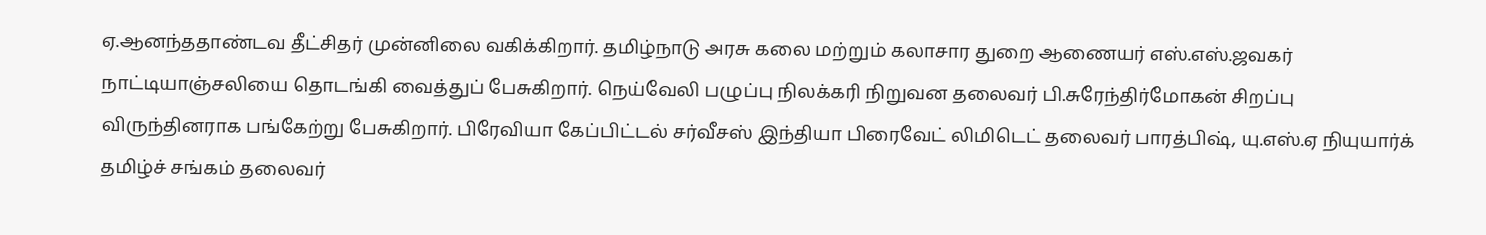ஏ.ஆனந்ததாண்டவ தீட்சிதர் முன்னிலை வகிக்கிறார். தமிழ்நாடு அரசு கலை மற்றும் கலாசார துறை ஆணையர் எஸ்.எஸ்.ஜவகர் நாட்டியாஞ்சலியை தொடங்கி வைத்துப் பேசுகிறார். நெய்வேலி பழுப்பு நிலக்கரி நிறுவன தலைவர் பி.சுரேந்திர்மோகன் சிறப்பு விருந்தினராக பங்கேற்று பேசுகிறார். பிரேவியா கேப்பிட்டல் சர்வீசஸ் இந்தியா பிரைவேட் லிமிடெட் தலைவர் பாரத்பிஷ், யு.எஸ்.ஏ நியுயார்க் தமிழ்ச் சங்கம் தலைவர்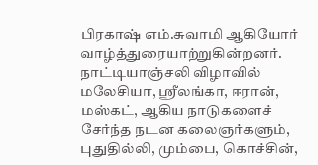பிரகாஷ் எம்.சுவாமி ஆகியோர் வாழ்த்துரையாற்றுகின்றனர். நாட்டியாஞ்சலி விழாவில் மலேசியா, ஸ்ரீலங்கா, ஈரான், மஸ்கட், ஆகிய நாடுகளைச் சேர்ந்த நடன கலைஞர்களும், புதுதில்லி, மும்பை, கொச்சின்,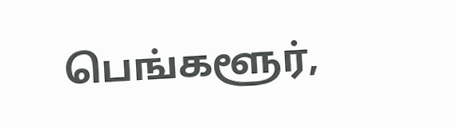பெங்களூர்,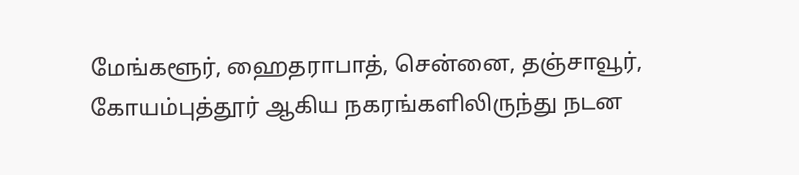மேங்களூர், ஹைதராபாத், சென்னை, தஞ்சாவூர், கோயம்புத்தூர் ஆகிய நகரங்களிலிருந்து நடன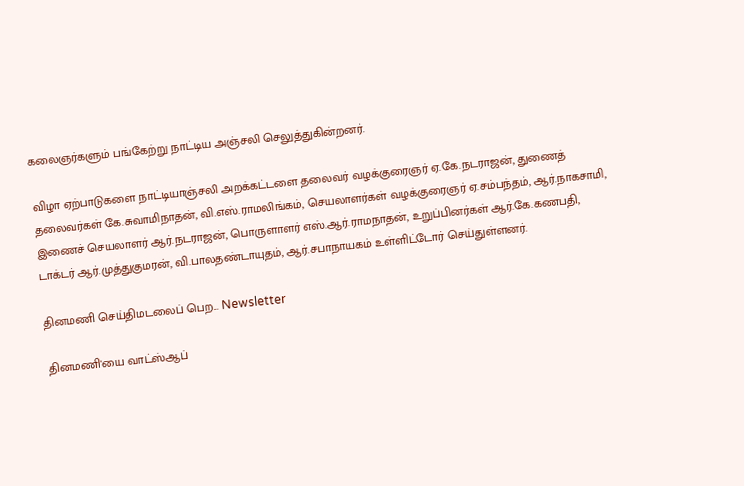கலைஞர்களும் பங்கேற்று நாட்டிய அஞ்சலி செலுத்துகின்றனர்.

விழா ஏற்பாடுகளை நாட்டியாஞ்சலி அறக்கட்டளை தலைவர் வழக்குரைஞர் ஏ.கே.நடராஜன், துணைத் தலைவர்கள் கே.சுவாமிநாதன், வி.எஸ்.ராமலிங்கம், செயலாளர்கள் வழக்குரைஞர் ஏ.சம்பந்தம், ஆர்.நாகசாமி, இணைச் செயலாளர் ஆர்.நடராஜன், பொருளாளர் எஸ்.ஆர்.ராமநாதன், உறுப்பினர்கள் ஆர்.கே.கணபதி, டாக்டர் ஆர்.முத்துகுமரன், வி.பாலதண்டாயுதம், ஆர்.சபாநாயகம் உள்ளிட்டோர் செய்துள்ளனர்.

தினமணி செய்திமடலைப் பெற... Newsletter

தினமணி'யை வாட்ஸ்ஆப்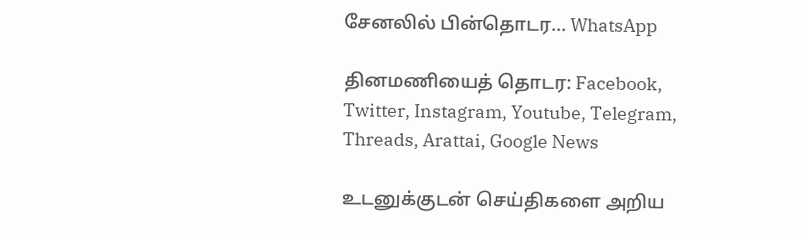சேனலில் பின்தொடர... WhatsApp

தினமணியைத் தொடர: Facebook, Twitter, Instagram, Youtube, Telegram, Threads, Arattai, Google News

உடனுக்குடன் செய்திகளை அறிய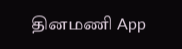தினமணி App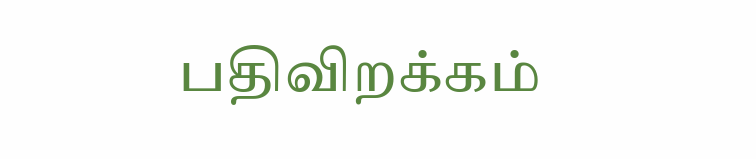பதிவிறக்கம்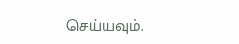செய்யவும்.